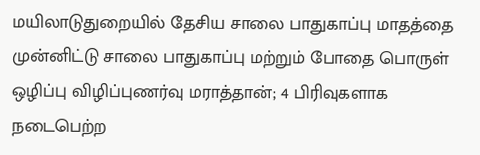மயிலாடுதுறையில் தேசிய சாலை பாதுகாப்பு மாதத்தை முன்னிட்டு சாலை பாதுகாப்பு மற்றும் போதை பொருள் ஒழிப்பு விழிப்புணர்வு மராத்தான்; 4 பிரிவுகளாக நடைபெற்ற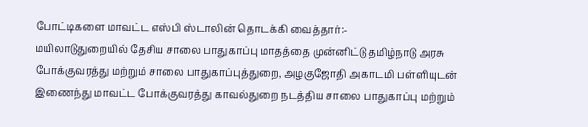போட்டிகளை மாவட்ட எஸ்பி ஸ்டாலின் தொடக்கி வைத்தார்:-
மயிலாடுதுறையில் தேசிய சாலை பாதுகாப்பு மாதத்தை முன்னிட்டு தமிழ்நாடு அரசு போக்குவரத்து மற்றும் சாலை பாதுகாப்புத்துறை, அழகுஜோதி அகாடமி பள்ளியுடன் இணைந்து மாவட்ட போக்குவரத்து காவல்துறை நடத்திய சாலை பாதுகாப்பு மற்றும்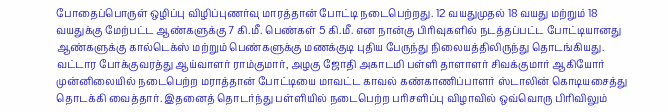போதைப்பொருள் ஒழிப்பு விழிப்புணர்வு மாரத்தான் போட்டி நடைபெற்றது. 12 வயதுமுதல் 18 வயது மற்றும் 18 வயதுக்கு மேற்பட்ட ஆண்களுக்கு 7 கி.மீ. பெண்கள் 5 கி.மீ. என நான்கு பிரிவுகளில் நடத்தப்பட்ட போட்டியானது ஆண்களுக்கு கால்டெக்ஸ் மற்றும் பெண்களுக்கு மணக்குடி புதிய பேருந்து நிலையத்திலிருந்து தொடங்கியது. வட்டார போக்குவரத்து ஆய்வாளர் ராம்குமார், அழகு ஜோதி அகாடமி பள்ளி தாளாளர் சிவக்குமார் ஆகியோர் முன்னிலையில் நடைபெற்ற மராத்தான் போட்டியை மாவட்ட காவல் கண்காணிப்பாளர் ஸ்டாலின் கொடியசைத்து தொடக்கி வைத்தார். இதனைத் தொடர்ந்து பள்ளியில் நடைபெற்ற பரிசளிப்பு விழாவில் ஒவ்வொரு பிரிவிலும்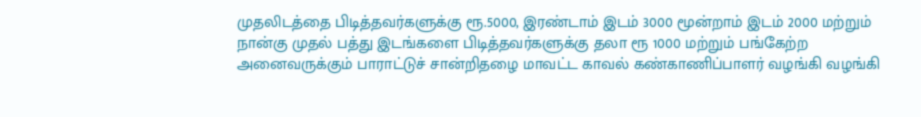முதலிடத்தை பிடித்தவர்களுக்கு ரூ.5000, இரண்டாம் இடம் 3000 மூன்றாம் இடம் 2000 மற்றும் நான்கு முதல் பத்து இடங்களை பிடித்தவர்களுக்கு தலா ரூ 1000 மற்றும் பங்கேற்ற அனைவருக்கும் பாராட்டுச் சான்றிதழை மாவட்ட காவல் கண்காணிப்பாளர் வழங்கி வழங்கி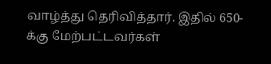வாழ்த்து தெரிவித்தார். இதில் 650-க்கு மேற்பட்டவர்கள்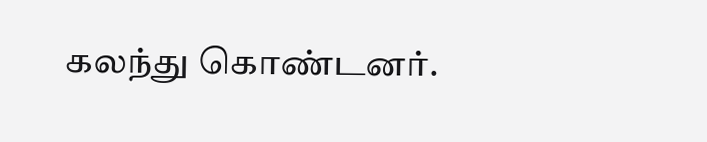கலந்து கொண்டனர்.